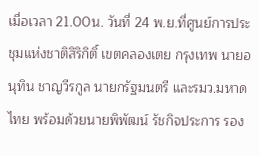เมื่อเวลา 21.00น. วันที่ 24 พ.ย.ที่ศูนย์การประชุมแห่งชาติสิริกิติ์ เขตคลองเตย กรุงเทพ นายอนุทิน ชาญวีรกูล นายกรัฐมนตรี และรมว.มหาดไทย พร้อมด้วยนายพิพัฒน์ รัชกิจประการ รอง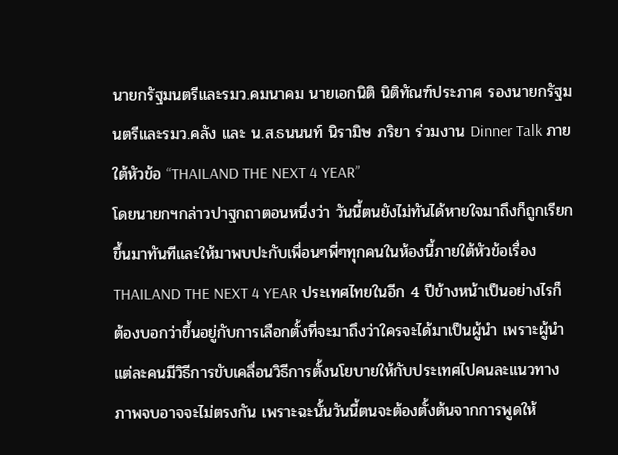นายกรัฐมนตรีและรมว.คมนาคม นายเอกนิติ นิติทัณฑ์ประภาศ รองนายกรัฐมนตรีและรมว.คลัง และ น.ส.ธนนนท์ นิรามิษ ภริยา ร่วมงาน Dinner Talk ภายใต้หัวข้อ “THAILAND THE NEXT 4 YEAR”
โดยนายกฯกล่าวปาฐกถาตอนหนึ่งว่า วันนี้ตนยังไม่ทันได้หายใจมาถึงก็ถูกเรียกขึ้นมาทันทีและให้มาพบปะกับเพื่อนๆพี่ๆทุกคนในห้องนี้ภายใต้หัวข้อเรื่อง THAILAND THE NEXT 4 YEAR ประเทศไทยในอีก 4 ปีข้างหน้าเป็นอย่างไรก็ต้องบอกว่าขึ้นอยู่กับการเลือกตั้งที่จะมาถึงว่าใครจะได้มาเป็นผู้นำ เพราะผู้นำแต่ละคนมีวิธีการขับเคลื่อนวิธีการตั้งนโยบายให้กับประเทศไปคนละแนวทาง ภาพจบอาจจะไม่ตรงกัน เพราะฉะนั้นวันนี้ตนจะต้องตั้งต้นจากการพูดให้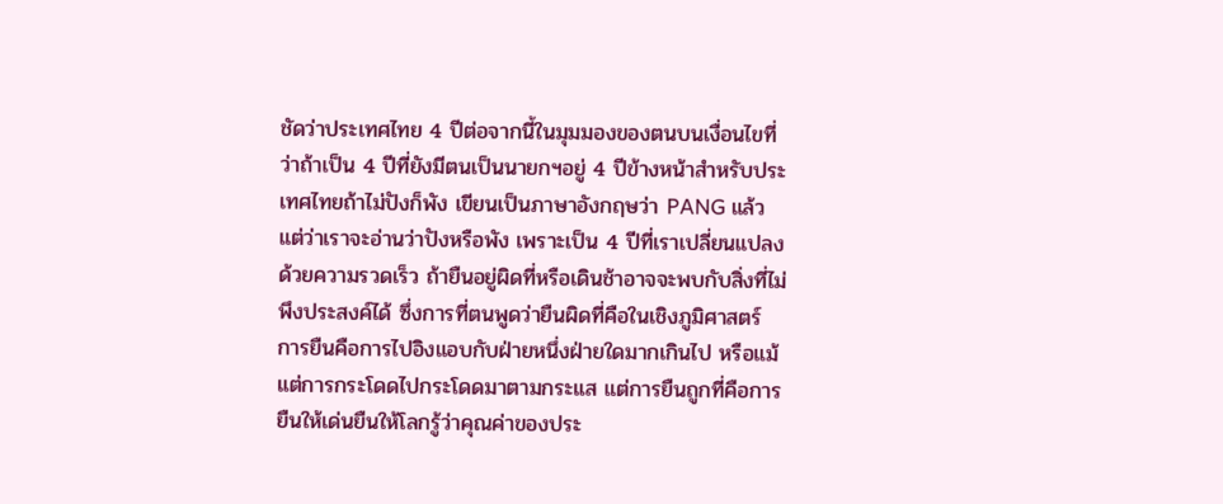ชัดว่าประเทศไทย 4 ปีต่อจากนี้ในมุมมองของตนบนเงื่อนไขที่ว่าถ้าเป็น 4 ปีที่ยังมีตนเป็นนายกฯอยู่ 4 ปีข้างหน้าสำหรับประเทศไทยถ้าไม่ปังก็พัง เขียนเป็นภาษาอังกฤษว่า PANG แล้วแต่ว่าเราจะอ่านว่าปังหรือพัง เพราะเป็น 4 ปีที่เราเปลี่ยนแปลงด้วยความรวดเร็ว ถ้ายืนอยู่ผิดที่หรือเดินช้าอาจจะพบกับสิ่งที่ไม่พึงประสงค์ได้ ซึ่งการที่ตนพูดว่ายืนผิดที่คือในเชิงภูมิศาสตร์ การยืนคือการไปอิงแอบกับฝ่ายหนึ่งฝ่ายใดมากเกินไป หรือแม้แต่การกระโดดไปกระโดดมาตามกระแส แต่การยืนถูกที่คือการยืนให้เด่นยืนให้โลกรู้ว่าคุณค่าของประ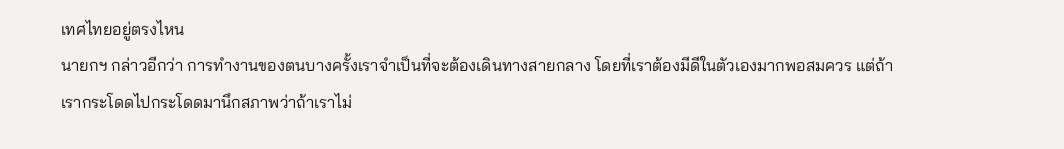เทศไทยอยู่ตรงไหน
นายกฯ กล่าวอีกว่า การทำงานของตนบางครั้งเราจำเป็นที่จะต้องเดินทางสายกลาง โดยที่เราต้องมีดีในตัวเองมากพอสมควร แต่ถ้าเรากระโดดไปกระโดดมานึกสภาพว่าถ้าเราไม่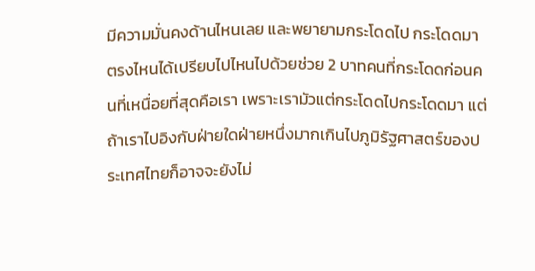มีความมั่นคงด้านไหนเลย และพยายามกระโดดไป กระโดดมาตรงไหนได้เปรียบไปไหนไปด้วยช่วย 2 บาทคนที่กระโดดก่อนคนที่เหนื่อยที่สุดคือเรา เพราะเรามัวแต่กระโดดไปกระโดดมา แต่ถ้าเราไปอิงกับฝ่ายใดฝ่ายหนึ่งมากเกินไปภูมิรัฐศาสตร์ของประเทศไทยก็อาจจะยังไม่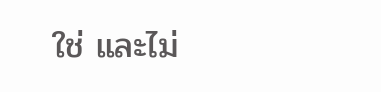ใช่ และไม่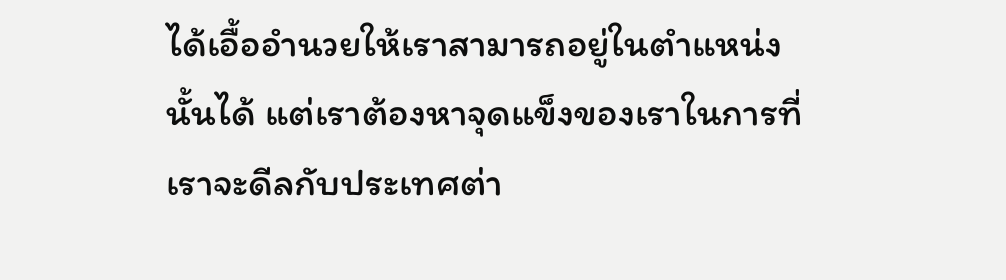ได้เอื้ออำนวยให้เราสามารถอยู่ในตำแหน่งนั้นได้ แต่เราต้องหาจุดแข็งของเราในการที่เราจะดีลกับประเทศต่า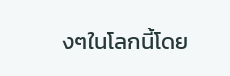งๆในโลกนี้โดย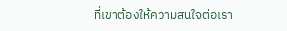ที่เขาต้องให้ความสนใจต่อเรา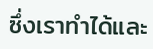ซึ่งเราทำได้และ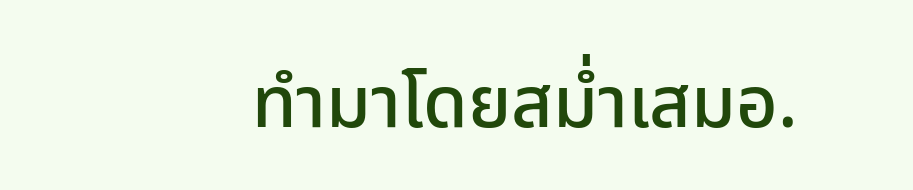ทำมาโดยสม่ำเสมอ.